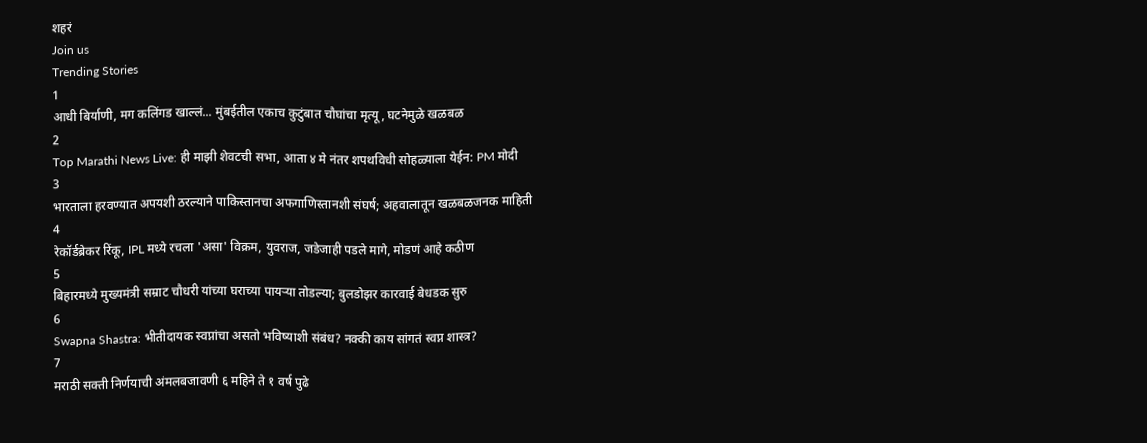शहरं
Join us
Trending Stories
1
आधी बिर्याणी, मग कलिंगड खाल्लं... मुंबईतील एकाच कुटुंबात चौघांचा मृत्यू, घटनेमुळे खळबळ
2
Top Marathi News Live: ही माझी शेवटची सभा, आता ४ मे नंतर शपथविधी सोहळ्याला येईन: PM मोदी
3
भारताला हरवण्यात अपयशी ठरल्याने पाकिस्तानचा अफगाणिस्तानशी संघर्ष; अहवालातून खळबळजनक माहिती
4
रेकॉर्डब्रेकर रिंकू, IPL मध्ये रचला 'असा' विक्रम, युवराज, जडेजाही पडले मागे, मोडणं आहे कठीण
5
बिहारमध्ये मुख्यमंत्री सम्राट चौधरी यांच्या घराच्या पायऱ्या तोडल्या; बुलडोझर कारवाई बेधडक सुरु
6
Swapna Shastra: भीतीदायक स्वप्नांचा असतो भविष्याशी संबंध? नक्की काय सांगतं स्वप्न शास्त्र?
7
मराठी सक्ती निर्णयाची अंमलबजावणी ६ महिने ते १ वर्ष पुढे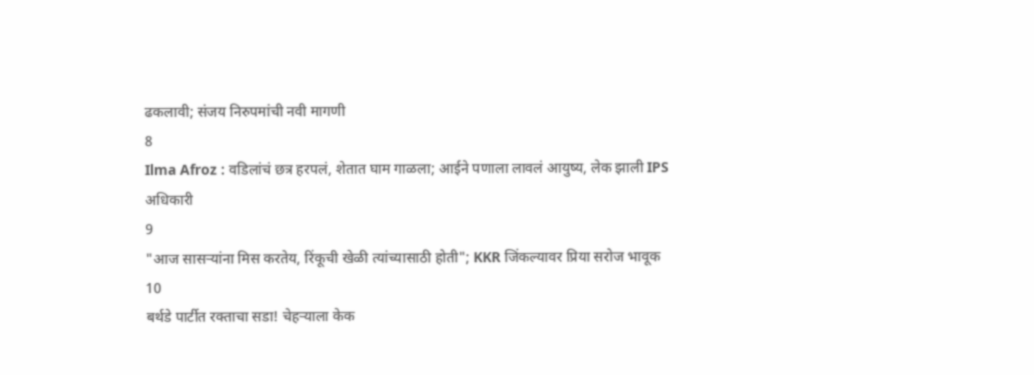ढकलावी; संजय निरुपमांची नवी मागणी
8
Ilma Afroz : वडिलांचं छत्र हरपलं, शेतात घाम गाळला; आईने पणाला लावलं आयुष्य, लेक झाली IPS अधिकारी
9
"आज सासऱ्यांना मिस करतेय, रिंकूची खेळी त्यांच्यासाठी होती"; KKR जिंकल्यावर प्रिया सरोज भावूक
10
बर्थडे पार्टीत रक्ताचा सडा! चेहऱ्याला केक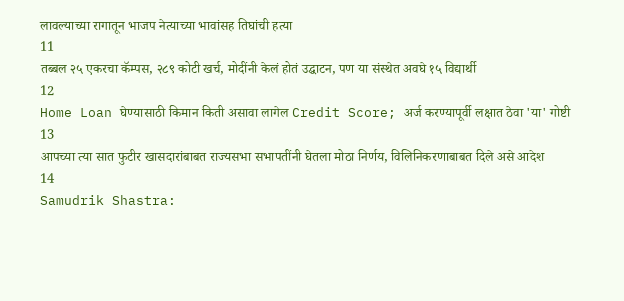लावल्याच्या रागातून भाजप नेत्याच्या भावांसह तिघांची हत्या
11
तब्बल २५ एकरचा कॅम्पस, २८९ कोटी खर्च, मोदींनी केलं होतं उद्घाटन, पण या संस्थेत अवघे १५ विद्यार्थी
12
Home Loan घेण्यासाठी किमान किती असावा लागेल Credit Score; अर्ज करण्यापूर्वी लक्षात ठेवा 'या' गोष्टी
13
आपच्या त्या सात फुटीर खासदारांबाबत राज्यसभा सभापतींनी घेतला मोठा निर्णय, विलिनिकरणाबाबत दिले असे आदेश
14
Samudrik Shastra: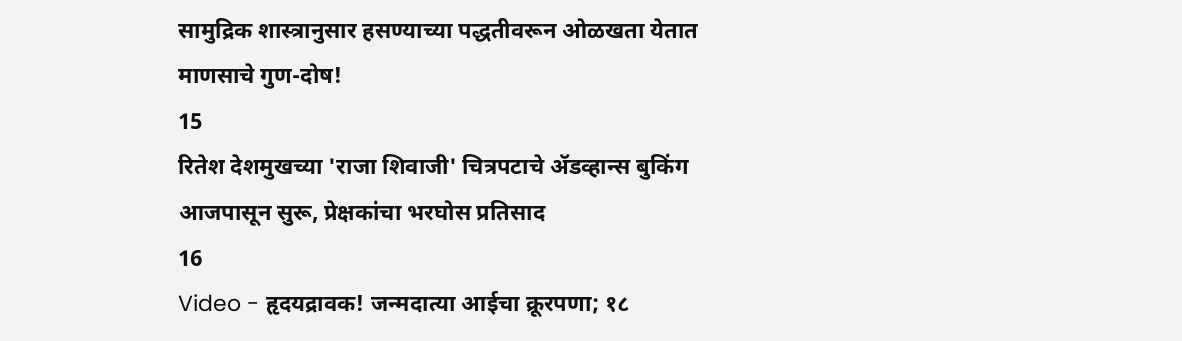सामुद्रिक शास्त्रानुसार हसण्याच्या पद्धतीवरून ओळखता येतात माणसाचे गुण-दोष!
15
रितेश देशमुखच्या 'राजा शिवाजी' चित्रपटाचे ॲडव्हान्स बुकिंग आजपासून सुरू, प्रेक्षकांचा भरघोस प्रतिसाद
16
Video - हृदयद्रावक! जन्मदात्या आईचा क्रूरपणा; १८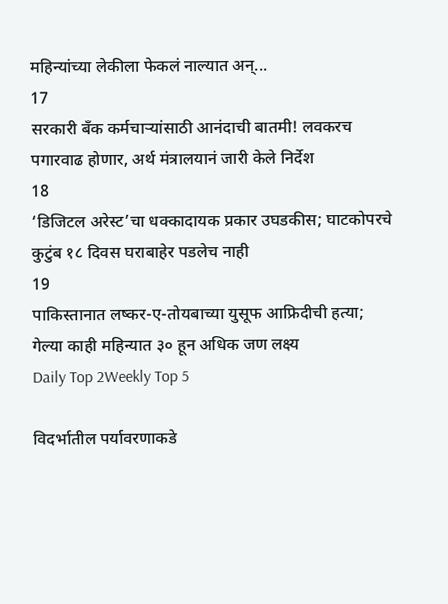महिन्यांच्या लेकीला फेकलं नाल्यात अन्...
17
सरकारी बँक कर्मचाऱ्यांसाठी आनंदाची बातमी! लवकरच पगारवाढ होणार, अर्थ मंत्रालयानं जारी केले निर्देश
18
‘डिजिटल अरेस्ट’चा धक्कादायक प्रकार उघडकीस; घाटकोपरचे कुटुंब १८ दिवस घराबाहेर पडलेच नाही
19
पाकिस्तानात लष्कर-ए-तोयबाच्या युसूफ आफ्रिदीची हत्या; गेल्या काही महिन्यात ३० हून अधिक जण लक्ष्य
Daily Top 2Weekly Top 5

विदर्भातील पर्यावरणाकडे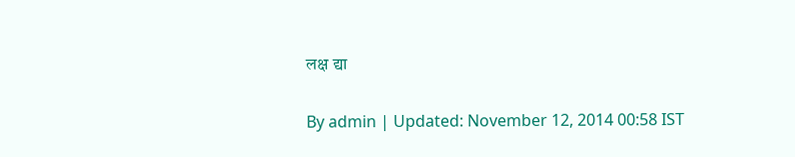लक्ष द्या

By admin | Updated: November 12, 2014 00:58 IST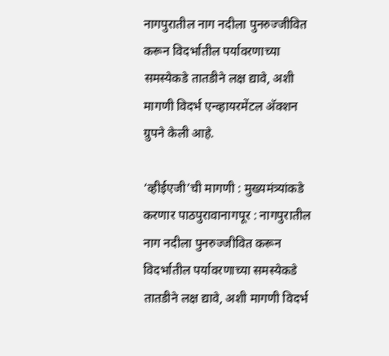नागपुरातील नाग नदीला पुनरुज्जीवित करून विदर्भातील पर्यावरणाच्या समस्येकडे तातडीने लक्ष द्यावे, अशी मागणी विदर्भ एन्व्हायरमेंटल अ‍ॅक्शन ग्रुपने केली आहे.

‘व्हीईएजी’ची मागणी : मुख्यमंत्र्यांकडे करणार पाठपुरावानागपूर : नागपुरातील नाग नदीला पुनरुज्जीवित करून विदर्भातील पर्यावरणाच्या समस्येकडे तातडीने लक्ष द्यावे, अशी मागणी विदर्भ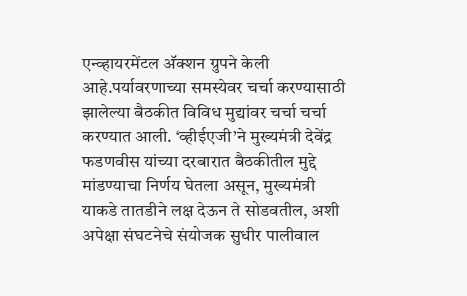एन्व्हायरमेंटल अ‍ॅक्शन ग्रुपने केली आहे.पर्यावरणाच्या समस्येवर चर्चा करण्यासाठी झालेल्या बैठकीत विविध मुद्यांवर चर्चा चर्चा करण्यात आली. ‘व्हीईएजी’ने मुख्यमंत्री देवेंद्र फडणवीस यांच्या दरबारात बैठकीतील मुद्दे मांडण्याचा निर्णय घेतला असून, मुख्यमंत्री याकडे तातडीने लक्ष देऊन ते सोडवतील, अशी अपेक्षा संघटनेचे संयोजक सुधीर पालीवाल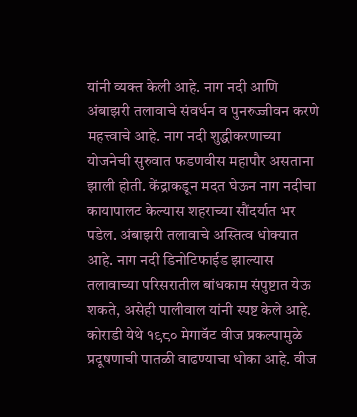यांनी व्यक्त केली आहे. नाग नदी आणि अंबाझरी तलावाचे संवर्धन व पुनरुज्जीवन करणे महत्त्वाचे आहे. नाग नदी शुद्धीकरणाच्या योजनेची सुरुवात फडणवीस महापौर असताना झाली होती. केंद्राकडून मदत घेऊन नाग नदीचा कायापालट केल्यास शहराच्या सौंदर्यात भर पडेल. अंबाझरी तलावाचे अस्तित्व धोक्यात आहे. नाग नदी डिनोटिफाईड झाल्यास तलावाच्या परिसरातील बांधकाम संपुष्टात येऊ शकते, असेही पालीवाल यांनी स्पष्ट केले आहे. कोराडी येथे १९८० मेगावॅट वीज प्रकल्पामुळे प्रदूषणाची पातळी वाढण्याचा धोका आहे. वीज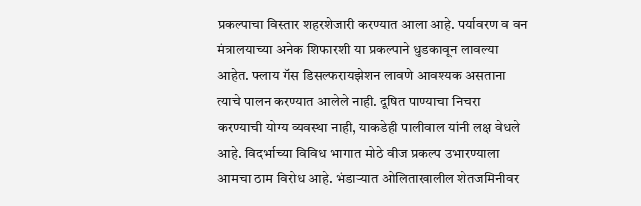प्रकल्पाचा विस्तार शहरशेजारी करण्यात आला आहे. पर्यावरण व वन मंत्रालयाच्या अनेक शिफारशी या प्रकल्पाने धुडकावून लावल्या आहेत. फ्लाय गॅस डिसल्फरायझेशन लावणे आवश्यक असताना त्याचे पालन करण्यात आलेले नाही. दूषित पाण्याचा निचरा करण्याची योग्य व्यवस्था नाही, याकडेही पालीवाल यांनी लक्ष वेधले आहे. विदर्भाच्या विविध भागात मोठे वीज प्रकल्प उभारण्याला आमचा ठाम विरोध आहे. भंडाऱ्यात ओलिताखालील शेतजमिनीवर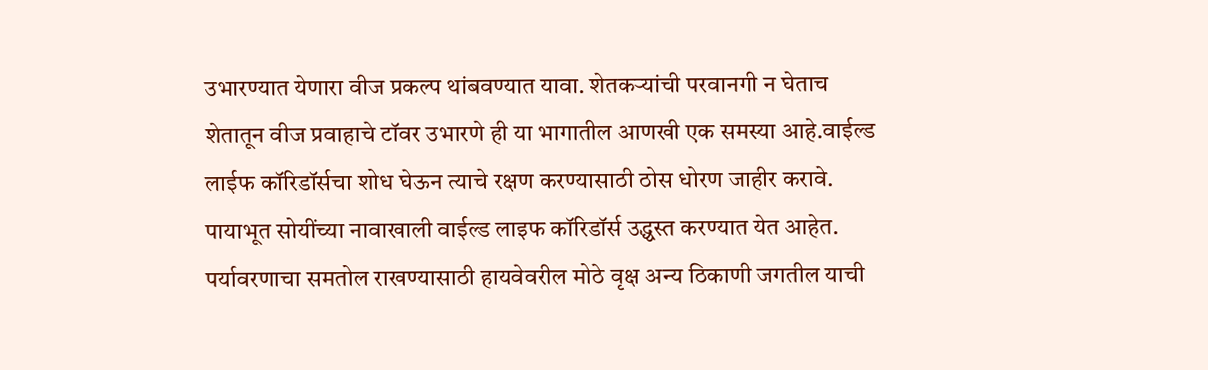उभारण्यात येणारा वीज प्रकल्प थांबवण्यात यावा. शेतकऱ्यांची परवानगी न घेताच शेतातून वीज प्रवाहाचे टॉवर उभारणे ही या भागातील आणखी एक समस्या आहे.वाईल्ड लाईफ कॉरिडॉर्सचा शोध घेऊन त्याचे रक्षण करण्यासाठी ठोस धोरण जाहीर करावे. पायाभूत सोयींच्या नावाखाली वाईल्ड लाइफ कॉरिडॉर्स उद्ध्वस्त करण्यात येत आहेत. पर्यावरणाचा समतोल राखण्यासाठी हायवेवरील मोठे वृक्ष अन्य ठिकाणी जगतील याची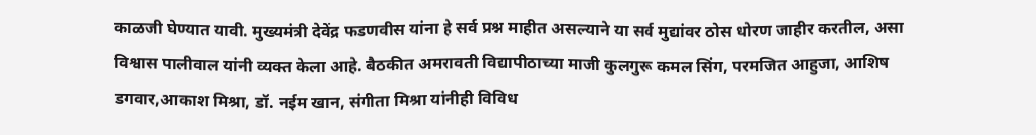काळजी घेण्यात यावी. मुख्यमंत्री देवेंद्र फडणवीस यांना हे सर्व प्रश्न माहीत असल्याने या सर्व मुद्यांवर ठोस धोरण जाहीर करतील, असा विश्वास पालीवाल यांनी व्यक्त केला आहे. बैठकीत अमरावती विद्यापीठाच्या माजी कुलगुरू कमल सिंग, परमजित आहुजा, आशिष डगवार,आकाश मिश्रा, डॉ. नईम खान, संगीता मिश्रा यांनीही विविध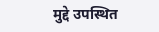मुद्दे उपस्थित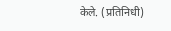केले. (प्रतिनिधी)